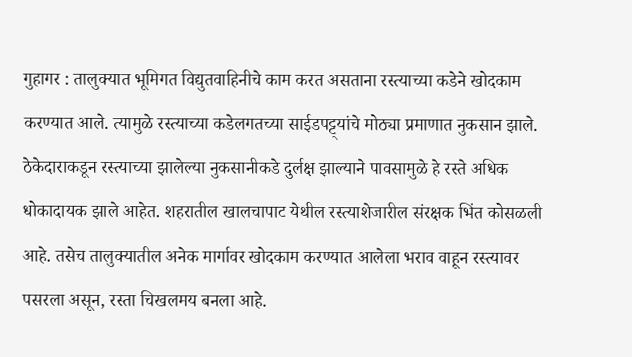गुहागर : तालुक्यात भूमिगत विद्युतवाहिनीचे काम करत असताना रस्त्याच्या कडेने खोदकाम करण्यात आले. त्यामुळे रस्त्याच्या कडेलगतच्या साईडपट्ट्यांचे मोठ्या प्रमाणात नुकसान झाले.
ठेकेदाराकडून रस्त्याच्या झालेल्या नुकसानीकडे दुर्लक्ष झाल्याने पावसामुळे हे रस्ते अधिक धोकादायक झाले आहेत. शहरातील खालचापाट येथील रस्त्याशेजारील संरक्षक भिंत कोसळली आहे. तसेच तालुक्यातील अनेक मार्गावर खोदकाम करण्यात आलेला भराव वाहून रस्त्यावर पसरला असून, रस्ता चिखलमय बनला आहे.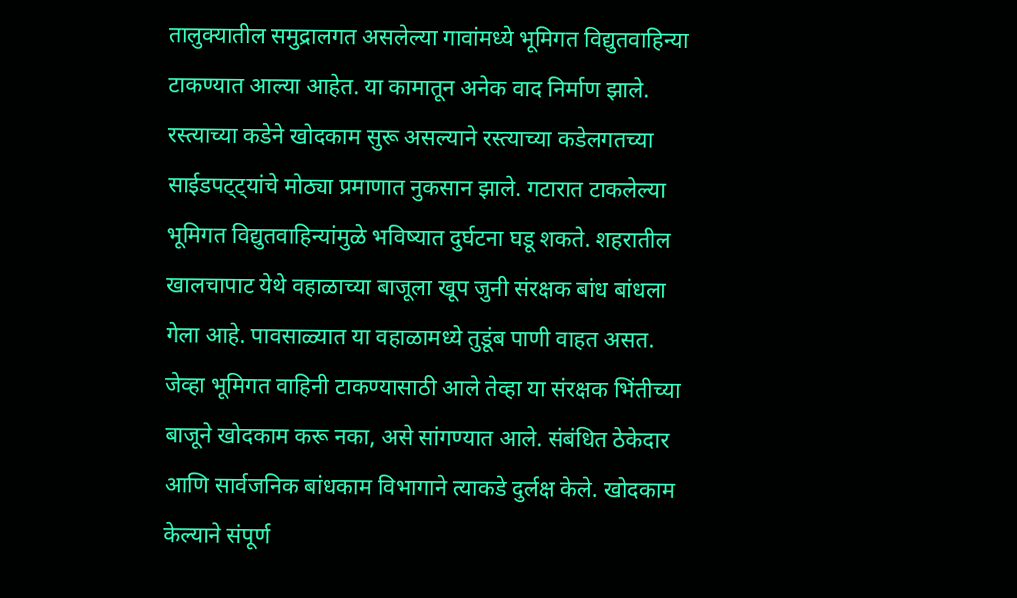तालुक्यातील समुद्रालगत असलेल्या गावांमध्ये भूमिगत विद्युतवाहिन्या टाकण्यात आल्या आहेत. या कामातून अनेक वाद निर्माण झाले.
रस्त्याच्या कडेने खोदकाम सुरू असल्याने रस्त्याच्या कडेलगतच्या साईडपट्ट्यांचे मोठ्या प्रमाणात नुकसान झाले. गटारात टाकलेल्या भूमिगत विद्युतवाहिन्यांमुळे भविष्यात दुर्घटना घडू शकते. शहरातील खालचापाट येथे वहाळाच्या बाजूला खूप जुनी संरक्षक बांध बांधला गेला आहे. पावसाळ्यात या वहाळामध्ये तुडूंब पाणी वाहत असत.
जेव्हा भूमिगत वाहिनी टाकण्यासाठी आले तेव्हा या संरक्षक भिंतीच्या बाजूने खोदकाम करू नका, असे सांगण्यात आले. संबंधित ठेकेदार आणि सार्वजनिक बांधकाम विभागाने त्याकडे दुर्लक्ष केले. खोदकाम केल्याने संपूर्ण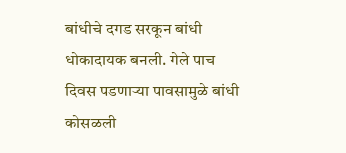बांधीचे दगड सरकून बांधी धोकादायक बनली. गेले पाच दिवस पडणाऱ्या पावसामुळे बांधी कोसळली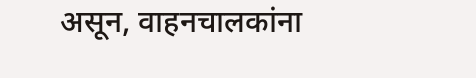असून, वाहनचालकांना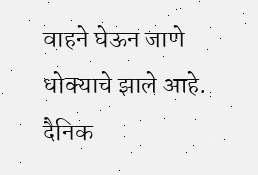वाहने घेऊन जाणे धोक्याचे झाले आहे.
दैनिक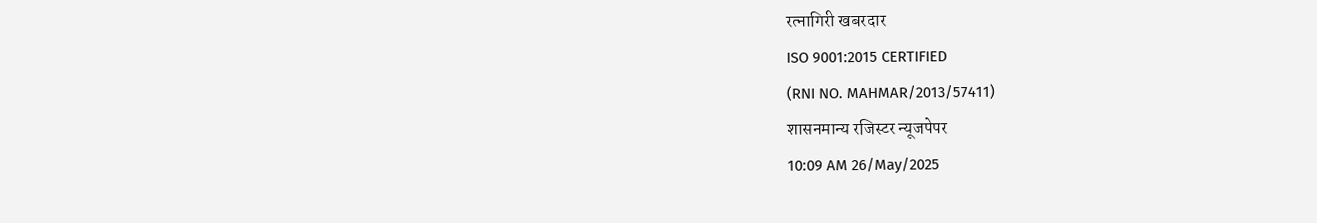रत्नागिरी खबरदार
ISO 9001:2015 CERTIFIED
(RNI NO. MAHMAR/2013/57411)
शासनमान्य रजिस्टर न्यूजपेपर
10:09 AM 26/May/2025